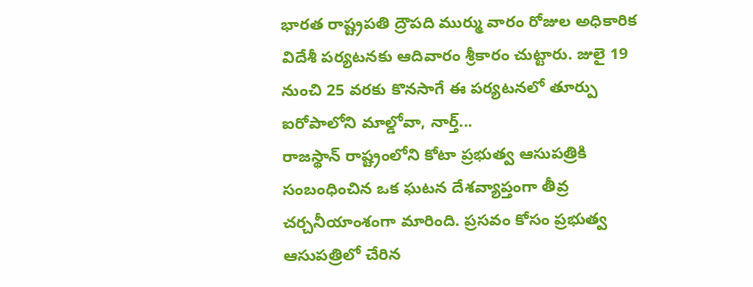భారత రాష్ట్రపతి ద్రౌపది ముర్ము వారం రోజుల అధికారిక విదేశీ పర్యటనకు ఆదివారం శ్రీకారం చుట్టారు. జులై 19 నుంచి 25 వరకు కొనసాగే ఈ పర్యటనలో తూర్పు ఐరోపాలోని మాల్డోవా, నార్త్...
రాజస్థాన్ రాష్ట్రంలోని కోటా ప్రభుత్వ ఆసుపత్రికి సంబంధించిన ఒక ఘటన దేశవ్యాప్తంగా తీవ్ర చర్చనీయాంశంగా మారింది. ప్రసవం కోసం ప్రభుత్వ ఆసుపత్రిలో చేరిన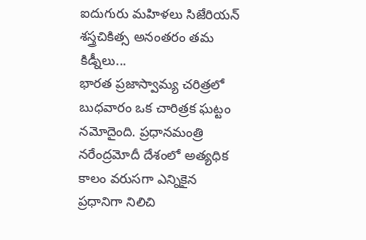ఐదుగురు మహిళలు సిజేరియన్ శస్త్రచికిత్స అనంతరం తమ కిడ్నీలు...
భారత ప్రజాస్వామ్య చరిత్రలో బుధవారం ఒక చారిత్రక ఘట్టం నమోదైంది. ప్రధానమంత్రి నరేంద్రమోదీ దేశంలో అత్యధిక కాలం వరుసగా ఎన్నికైన ప్రధానిగా నిలిచి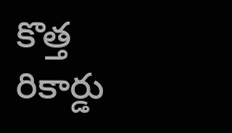కొత్త రికార్డు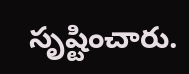సృష్టించారు.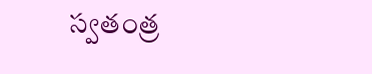స్వతంత్ర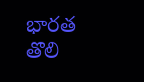భారత తొలి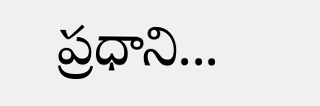ప్రధాని...